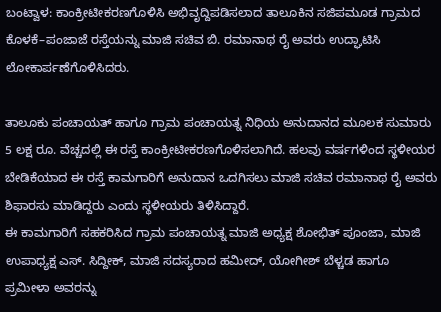ಬಂಟ್ವಾಳ: ಕಾಂಕ್ರೀಟೀಕರಣಗೊಳಿಸಿ ಅಭಿವೃದ್ದಿಪಡಿಸಲಾದ ತಾಲೂಕಿನ ಸಜಿಪಮೂಡ ಗ್ರಾಮದ ಕೊಳಕೆ–ಪಂಜಾಜೆ ರಸ್ತೆಯನ್ನು ಮಾಜಿ ಸಚಿವ ಬಿ. ರಮಾನಾಥ ರೈ ಅವರು ಉದ್ಘಾಟಿಸಿ ಲೋಕಾರ್ಪಣೆಗೊಳಿಸಿದರು.

ತಾಲೂಕು ಪಂಚಾಯತ್ ಹಾಗೂ ಗ್ರಾಮ ಪಂಚಾಯತ್ನ ನಿಧಿಯ ಅನುದಾನದ ಮೂಲಕ ಸುಮಾರು 5 ಲಕ್ಷ ರೂ. ವೆಚ್ಚದಲ್ಲಿ ಈ ರಸ್ತೆ ಕಾಂಕ್ರೀಟೀಕರಣಗೊಳಿಸಲಾಗಿದೆ. ಹಲವು ವರ್ಷಗಳಿಂದ ಸ್ಥಳೀಯರ ಬೇಡಿಕೆಯಾದ ಈ ರಸ್ತೆ ಕಾಮಗಾರಿಗೆ ಅನುದಾನ ಒದಗಿಸಲು ಮಾಜಿ ಸಚಿವ ರಮಾನಾಥ ರೈ ಅವರು ಶಿಫಾರಸು ಮಾಡಿದ್ದರು ಎಂದು ಸ್ಥಳೀಯರು ತಿಳಿಸಿದ್ದಾರೆ.
ಈ ಕಾಮಗಾರಿಗೆ ಸಹಕರಿಸಿದ ಗ್ರಾಮ ಪಂಚಾಯತ್ನ ಮಾಜಿ ಅಧ್ಯಕ್ಷ ಶೋಭಿತ್ ಪೂಂಜಾ, ಮಾಜಿ ಉಪಾಧ್ಯಕ್ಷ ಎಸ್. ಸಿದ್ದೀಕ್, ಮಾಜಿ ಸದಸ್ಯರಾದ ಹಮೀದ್, ಯೋಗೀಶ್ ಬೆಳ್ಚಡ ಹಾಗೂ ಪ್ರಮೀಳಾ ಅವರನ್ನು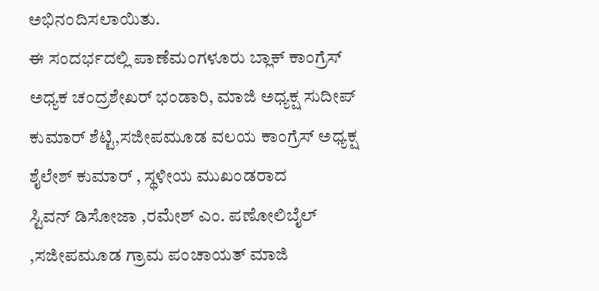ಅಭಿನಂದಿಸಲಾಯಿತು.
ಈ ಸಂದರ್ಭದಲ್ಲಿ ಪಾಣೆಮಂಗಳೂರು ಬ್ಲಾಕ್ ಕಾಂಗ್ರೆಸ್ ಅಧ್ಯಕ ಚಂದ್ರಶೇಖರ್ ಭಂಡಾರಿ, ಮಾಜಿ ಅಧ್ಯಕ್ಷ ಸುದೀಪ್ ಕುಮಾರ್ ಶೆಟ್ಟಿ,ಸಜೀಪಮೂಡ ವಲಯ ಕಾಂಗ್ರೆಸ್ ಅಧ್ಯಕ್ಷ ಶೈಲೇಶ್ ಕುಮಾರ್ , ಸ್ಥಳೀಯ ಮುಖಂಡರಾದ
ಸ್ಟಿವನ್ ಡಿಸೋಜಾ ,ರಮೇಶ್ ಎಂ. ಪಣೋಲಿಬೈಲ್ ,ಸಜೀಪಮೂಡ ಗ್ರಾಮ ಪಂಚಾಯತ್ ಮಾಜಿ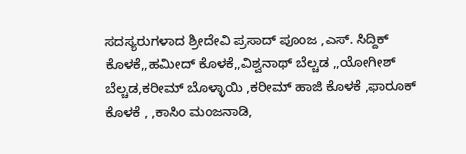ಸದಸ್ಯರುಗಳಾದ ಶ್ರೀದೇವಿ ಪ್ರಸಾದ್ ಪೂಂಜ ,ಎಸ್. ಸಿದ್ದಿಕ್ ಕೊಳಕೆ,,ಹಮೀದ್ ಕೊಳಕೆ,,ವಿಶ್ವನಾಥ್ ಬೆಲ್ಚಡ ,,ಯೋಗೀಶ್ ಬೆಲ್ಚಡ,ಕರೀಮ್ ಬೊಳ್ಳಾಯಿ ,ಕರೀಮ್ ಹಾಜಿ ಕೊಳಕೆ ,ಫಾರೂಕ್ ಕೊಳಕೆ , ,ಕಾಸಿಂ ಮಂಜನಾಡಿ,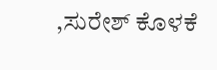,ಸುರೇಶ್ ಕೊಳಕೆ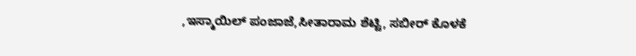,ಇಸ್ಮಾಯಿಲ್ ಪಂಜಾಜೆ,ಸೀತಾರಾಮ ಶೆಟ್ಟಿ, ಸಬೀರ್ ಕೊಳಕೆ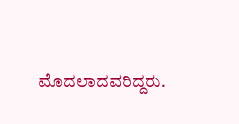ಮೊದಲಾದವರಿದ್ದರು.